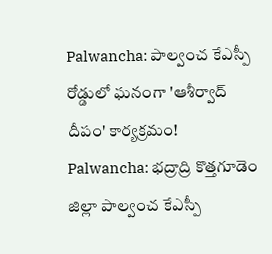Palwancha: పాల్వంచ కేఎస్పీ రోడ్డులో ఘనంగా 'ఆశీర్వాద్ దీపం' కార్యక్రమం!
Palwancha: భద్రాద్రి కొత్తగూడెం జిల్లా పాల్వంచ కేఎస్పీ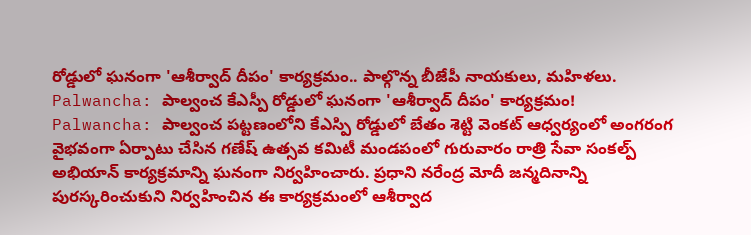రోడ్డులో ఘనంగా 'ఆశీర్వాద్ దీపం' కార్యక్రమం.. పాల్గొన్న బీజేపీ నాయకులు, మహిళలు.
Palwancha: పాల్వంచ కేఎస్పీ రోడ్డులో ఘనంగా 'ఆశీర్వాద్ దీపం' కార్యక్రమం!
Palwancha: పాల్వంచ పట్టణంలోని కేఎస్పి రోడ్డులో బేతం శెట్టి వెంకట్ ఆధ్వర్యంలో అంగరంగ వైభవంగా ఏర్పాటు చేసిన గణేష్ ఉత్సవ కమిటీ మండపంలో గురువారం రాత్రి సేవా సంకల్ప్ అభియాన్ కార్యక్రమాన్ని ఘనంగా నిర్వహించారు. ప్రధాని నరేంద్ర మోదీ జన్మదినాన్ని పురస్కరించుకుని నిర్వహించిన ఈ కార్యక్రమంలో ఆశీర్వాద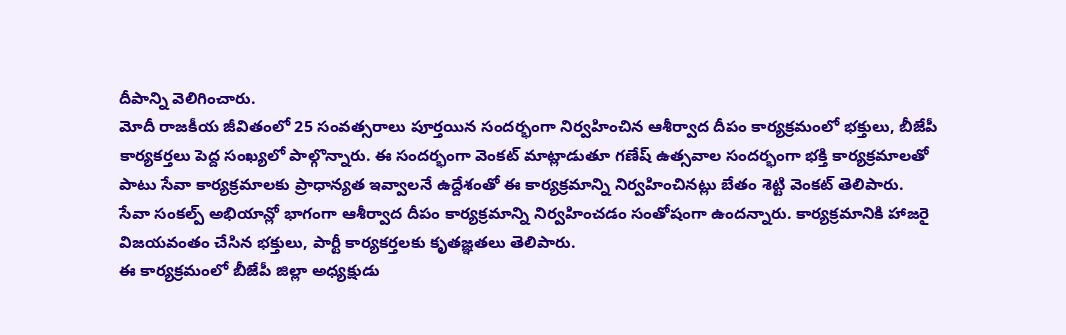దీపాన్ని వెలిగించారు.
మోదీ రాజకీయ జీవితంలో 25 సంవత్సరాలు పూర్తయిన సందర్భంగా నిర్వహించిన ఆశీర్వాద దీపం కార్యక్రమంలో భక్తులు, బీజేపీ కార్యకర్తలు పెద్ద సంఖ్యలో పాల్గొన్నారు. ఈ సందర్భంగా వెంకట్ మాట్లాడుతూ గణేష్ ఉత్సవాల సందర్భంగా భక్తి కార్యక్రమాలతో పాటు సేవా కార్యక్రమాలకు ప్రాధాన్యత ఇవ్వాలనే ఉద్దేశంతో ఈ కార్యక్రమాన్ని నిర్వహించినట్లు బేతం శెట్టి వెంకట్ తెలిపారు.
సేవా సంకల్ప్ అభియాన్లో భాగంగా ఆశీర్వాద దీపం కార్యక్రమాన్ని నిర్వహించడం సంతోషంగా ఉందన్నారు. కార్యక్రమానికి హాజరై విజయవంతం చేసిన భక్తులు, పార్టీ కార్యకర్తలకు కృతజ్ఞతలు తెలిపారు.
ఈ కార్యక్రమంలో బీజేపీ జిల్లా అధ్యక్షుడు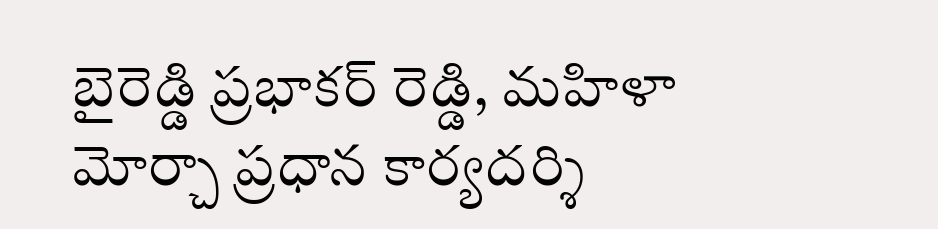బైరెడ్డి ప్రభాకర్ రెడ్డి, మహిళా మోర్చా ప్రధాన కార్యదర్శి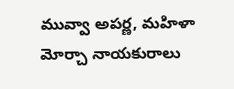మువ్వా అపర్ణ, మహిళా మోర్చా నాయకురాలు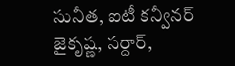సునీత, ఐటీ కన్వీనర్ జైకృష్ణ, సర్దార్,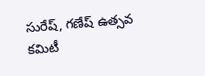సురేష్, గణేష్ ఉత్సవ కమిటీ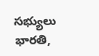సభ్యులు భారతి,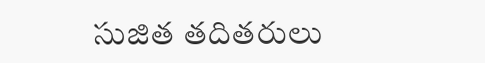సుజిత తదితరులు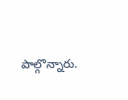పాల్గొన్నారు.